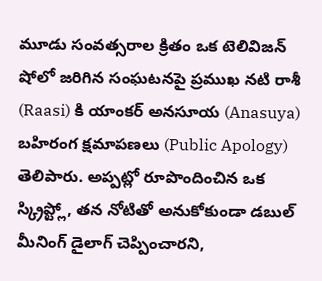మూడు సంవత్సరాల క్రితం ఒక టెలివిజన్ షోలో జరిగిన సంఘటనపై ప్రముఖ నటి రాశీ (Raasi) కి యాంకర్ అనసూయ (Anasuya) బహిరంగ క్షమాపణలు (Public Apology) తెలిపారు. అప్పట్లో రూపొందించిన ఒక స్క్రిప్ట్లో, తన నోటితో అనుకోకుండా డబుల్ మీనింగ్ డైలాగ్ చెప్పించారని,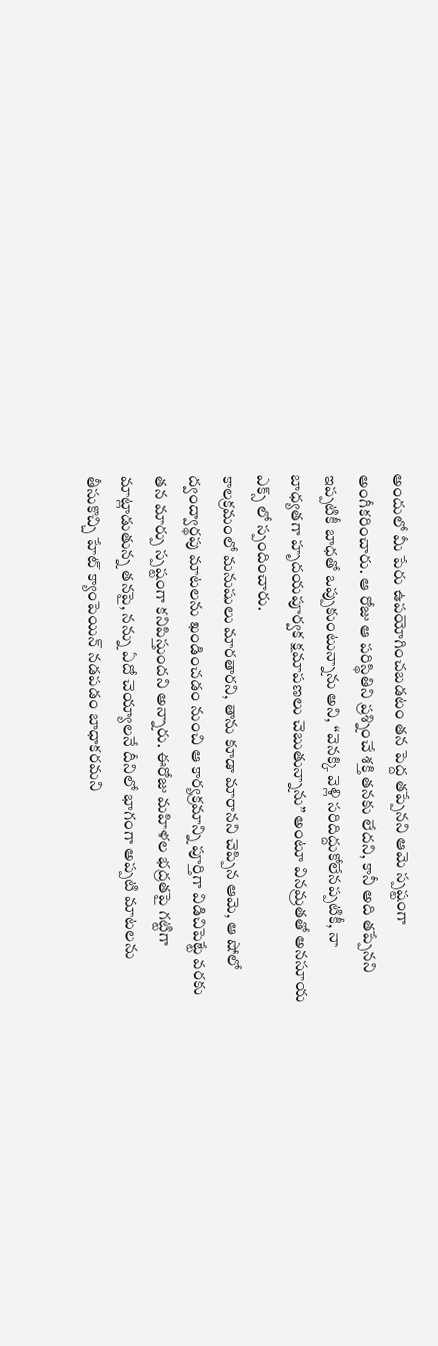అందులో మీ పేరు ఉపయోగించబడటం తన పెద్ద తప్పేనని ఆమె స్పష్టంగా అంగీకరించారు. ఆ రోజు ఆ పరిస్థితిని ప్రశ్నించే శక్తి తనకు లేదని, కానీ అది తప్పేనని ఇప్పటికీ బాధతో ఒప్పుకుంటున్నాను అని, “వెనక్కి వెళ్లి సరిదిద్దుకోలేనప్పటికీ, నా బాధ్యతగా హృదయపూర్వక క్షమాపణలు చెబుతున్నాను” అంటూ వినమ్రతతో అనసూయ ఎక్స్ లో స్పందించారు.
కాలక్రమంలో మనుషులు మారతారని, తాను కూడా మారానని చెప్పిన ఆమె, ఆ షోలో ద్వంద్వార్థపు మాటలను ఖండించడం నుంచి ఆ కార్యక్రమాన్ని పూర్తిగా విడిచిపెట్టే వరకు తన మార్పు స్పష్టంగా కనిపిస్తుందని అన్నారు. ఈరోజు మహిళల భద్రతపై గట్టిగా మాట్లాడుతున్న తనపై, నన్ను ఏదో చెయ్యాలనే దీనిలో భాగంగా అప్పటి మాటలను తీసుకొచ్చి హేట్ క్యాంపెయిన్ నడపడం బాధాకరమని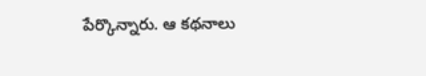పేర్కొన్నారు. ఆ కథనాలు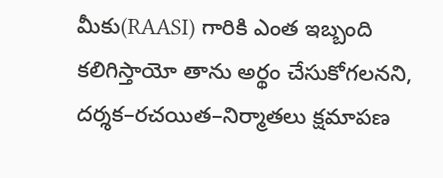మీకు(RAASI) గారికి ఎంత ఇబ్బంది కలిగిస్తాయో తాను అర్థం చేసుకోగలనని, దర్శక–రచయిత–నిర్మాతలు క్షమాపణ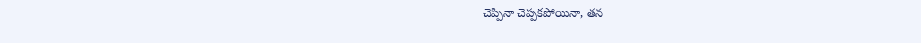చెప్పినా చెప్పకపోయినా, తన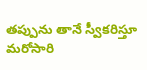తప్పును తానే స్వీకరిస్తూ మరోసారి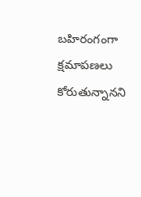బహిరంగంగా క్షమాపణలు కోరుతున్నానని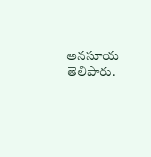అనసూయ తెలిపారు.